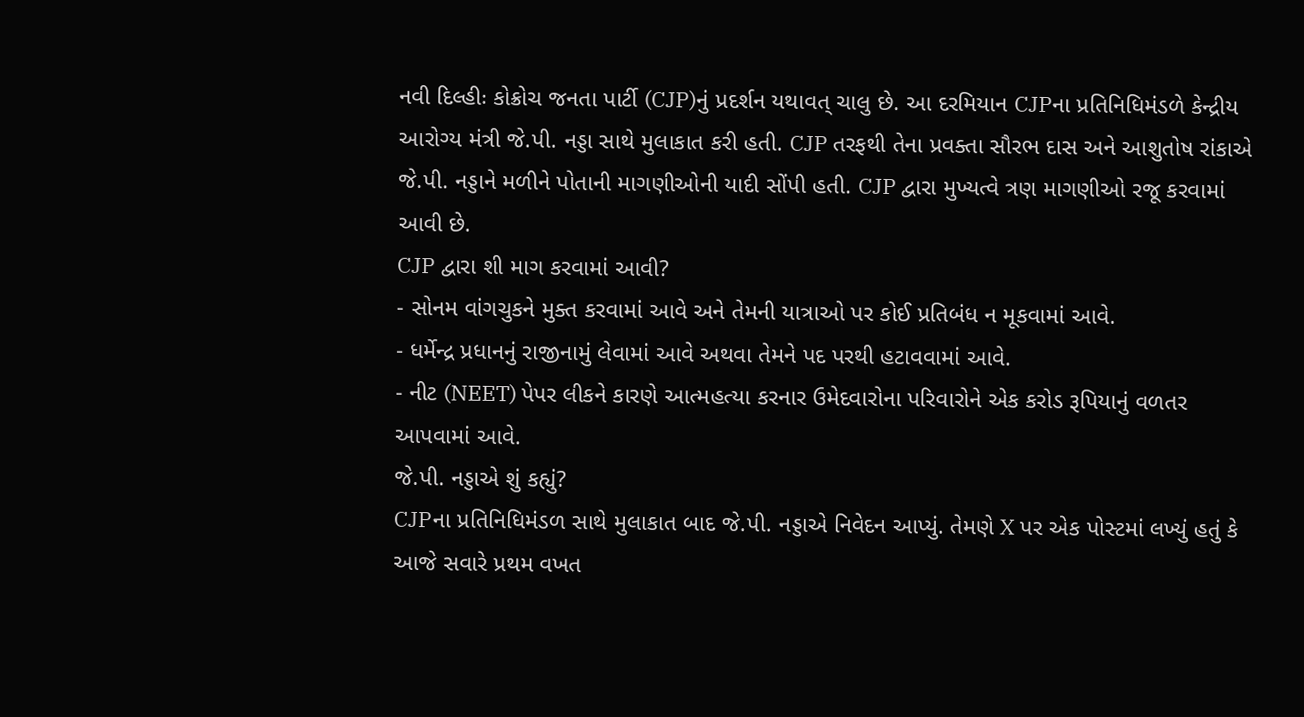નવી દિલ્હીઃ કોક્રોચ જનતા પાર્ટી (CJP)નું પ્રદર્શન યથાવત્ ચાલુ છે. આ દરમિયાન CJPના પ્રતિનિધિમંડળે કેન્દ્રીય આરોગ્ય મંત્રી જે.પી. નડ્ડા સાથે મુલાકાત કરી હતી. CJP તરફથી તેના પ્રવક્તા સૌરભ દાસ અને આશુતોષ રાંકાએ જે.પી. નડ્ડાને મળીને પોતાની માગણીઓની યાદી સોંપી હતી. CJP દ્વારા મુખ્યત્વે ત્રણ માગણીઓ રજૂ કરવામાં આવી છે.
CJP દ્વારા શી માગ કરવામાં આવી?
- સોનમ વાંગચુકને મુક્ત કરવામાં આવે અને તેમની યાત્રાઓ પર કોઈ પ્રતિબંધ ન મૂકવામાં આવે.
- ધર્મેન્દ્ર પ્રધાનનું રાજીનામું લેવામાં આવે અથવા તેમને પદ પરથી હટાવવામાં આવે.
- નીટ (NEET) પેપર લીકને કારણે આત્મહત્યા કરનાર ઉમેદવારોના પરિવારોને એક કરોડ રૂપિયાનું વળતર આપવામાં આવે.
જે.પી. નડ્ડાએ શું કહ્યું?
CJPના પ્રતિનિધિમંડળ સાથે મુલાકાત બાદ જે.પી. નડ્ડાએ નિવેદન આપ્યું. તેમણે X પર એક પોસ્ટમાં લખ્યું હતું કે આજે સવારે પ્રથમ વખત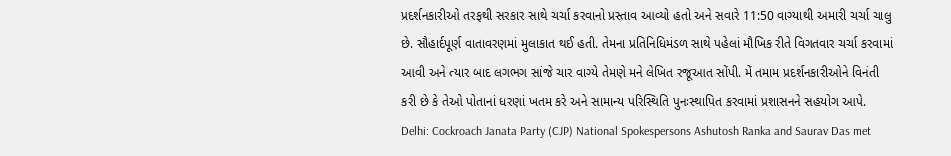પ્રદર્શનકારીઓ તરફથી સરકાર સાથે ચર્ચા કરવાનો પ્રસ્તાવ આવ્યો હતો અને સવારે 11:50 વાગ્યાથી અમારી ચર્ચા ચાલુ છે. સૌહાર્દપૂર્ણ વાતાવરણમાં મુલાકાત થઈ હતી. તેમના પ્રતિનિધિમંડળ સાથે પહેલાં મૌખિક રીતે વિગતવાર ચર્ચા કરવામાં આવી અને ત્યાર બાદ લગભગ સાંજે ચાર વાગ્યે તેમણે મને લેખિત રજૂઆત સોંપી. મેં તમામ પ્રદર્શનકારીઓને વિનંતી કરી છે કે તેઓ પોતાનાં ધરણાં ખતમ કરે અને સામાન્ય પરિસ્થિતિ પુનઃસ્થાપિત કરવામાં પ્રશાસનને સહયોગ આપે.
Delhi: Cockroach Janata Party (CJP) National Spokespersons Ashutosh Ranka and Saurav Das met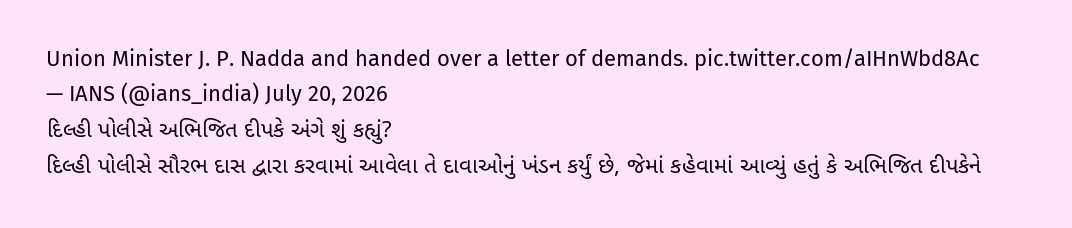Union Minister J. P. Nadda and handed over a letter of demands. pic.twitter.com/aIHnWbd8Ac
— IANS (@ians_india) July 20, 2026
દિલ્હી પોલીસે અભિજિત દીપકે અંગે શું કહ્યું?
દિલ્હી પોલીસે સૌરભ દાસ દ્વારા કરવામાં આવેલા તે દાવાઓનું ખંડન કર્યું છે, જેમાં કહેવામાં આવ્યું હતું કે અભિજિત દીપકેને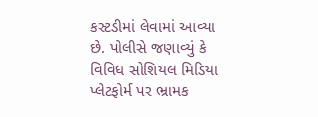કસ્ટડીમાં લેવામાં આવ્યા છે. પોલીસે જણાવ્યું કે વિવિધ સોશિયલ મિડિયા પ્લેટફોર્મ પર ભ્રામક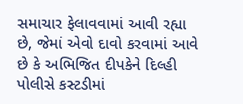સમાચાર ફેલાવવામાં આવી રહ્યા છે, જેમાં એવો દાવો કરવામાં આવે છે કે અભિજિત દીપકેને દિલ્હી પોલીસે કસ્ટડીમાં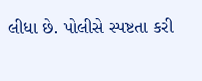લીધા છે. પોલીસે સ્પષ્ટતા કરી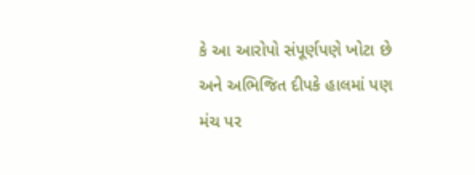કે આ આરોપો સંપૂર્ણપણે ખોટા છે અને અભિજિત દીપકે હાલમાં પણ મંચ પર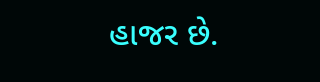હાજર છે.